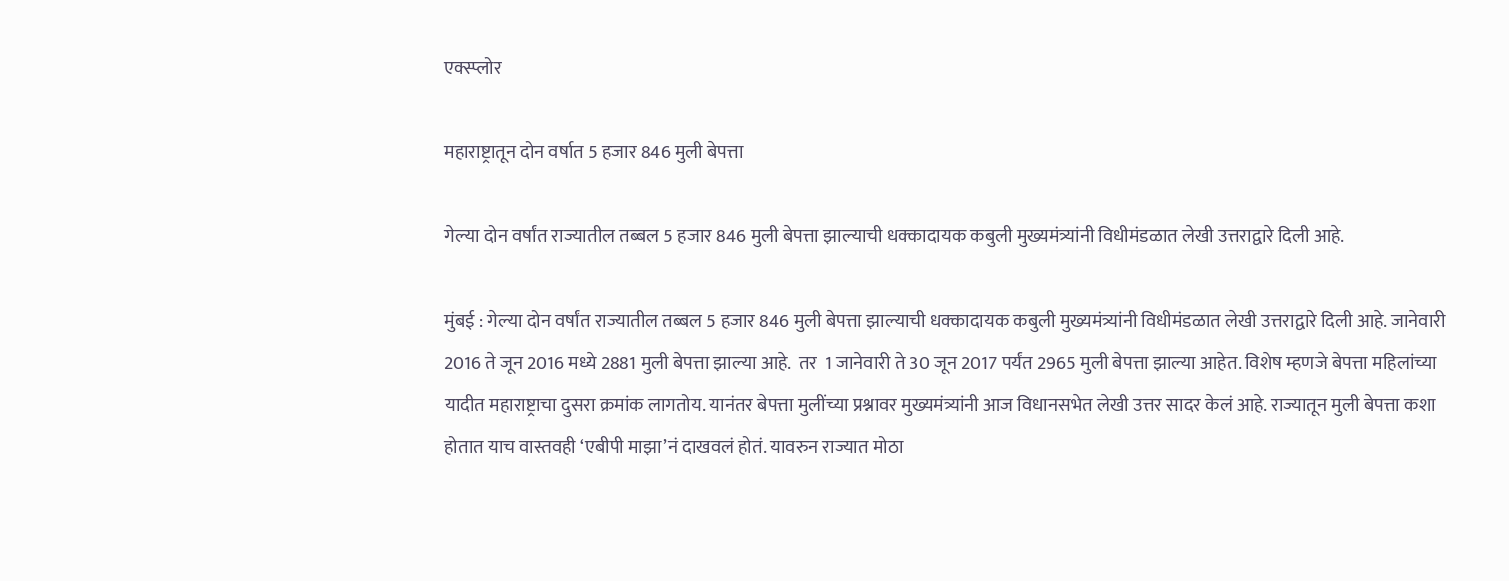एक्स्प्लोर

महाराष्ट्रातून दोन वर्षात 5 हजार 846 मुली बेपत्ता

गेल्या दोन वर्षांत राज्यातील तब्बल 5 हजार 846 मुली बेपत्ता झाल्याची धक्कादायक कबुली मुख्यमंत्र्यांनी विधीमंडळात लेखी उत्तराद्वारे दिली आहे.

मुंबई : गेल्या दोन वर्षांत राज्यातील तब्बल 5 हजार 846 मुली बेपत्ता झाल्याची धक्कादायक कबुली मुख्यमंत्र्यांनी विधीमंडळात लेखी उत्तराद्वारे दिली आहे. जानेवारी 2016 ते जून 2016 मध्ये 2881 मुली बेपत्ता झाल्या आहे.  तर  1 जानेवारी ते 30 जून 2017 पर्यंत 2965 मुली बेपत्ता झाल्या आहेत. विशेष म्हणजे बेपत्ता महिलांच्या यादीत महाराष्ट्राचा दुसरा क्रमांक लागतोय. यानंतर बेपत्ता मुलींच्या प्रश्नावर मुख्यमंत्र्यांनी आज विधानसभेत लेखी उत्तर सादर केलं आहे. राज्यातून मुली बेपत्ता कशा होतात याच वास्तवही ‘एबीपी माझा’नं दाखवलं होतं. यावरुन राज्यात मोठा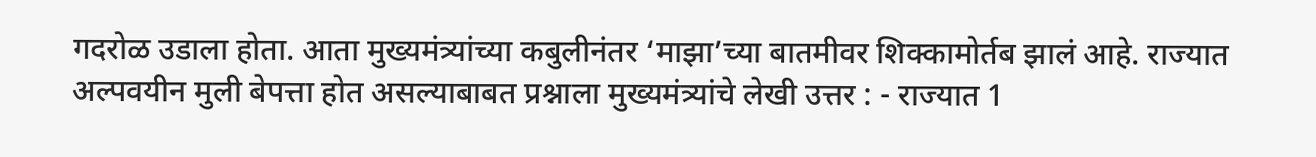गदरोळ उडाला होता. आता मुख्यमंत्र्यांच्या कबुलीनंतर ‘माझा’च्या बातमीवर शिक्कामोर्तब झालं आहे. राज्यात अल्पवयीन मुली बेपत्ता होत असल्याबाबत प्रश्नाला मुख्यमंत्र्यांचे लेखी उत्तर : - राज्यात 1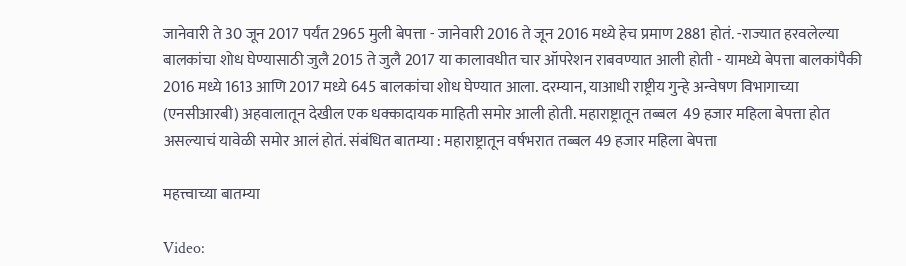जानेवारी ते 30 जून 2017 पर्यंत 2965 मुली बेपत्ता - जानेवारी 2016 ते जून 2016 मध्ये हेच प्रमाण 2881 होतं. -राज्यात हरवलेल्या बालकांचा शोध घेण्यासाठी जुलै 2015 ते जुलै 2017 या कालावधीत चार ऑपरेशन राबवण्यात आली होती - यामध्ये बेपत्ता बालकांपैकी 2016 मध्ये 1613 आणि 2017 मध्ये 645 बालकांचा शोध घेण्यात आला. दरम्यान, याआधी राष्ट्रीय गुन्हे अन्वेषण विभागाच्या (एनसीआरबी) अहवालातून देखील एक धक्कादायक माहिती समोर आली होती. महाराष्ट्रातून तब्बल  49 हजार महिला बेपत्ता होत असल्याचं यावेळी समोर आलं होतं. संबंधित बातम्या : महाराष्ट्रातून वर्षभरात तब्बल 49 हजार महिला बेपत्ता

महत्त्वाच्या बातम्या

Video: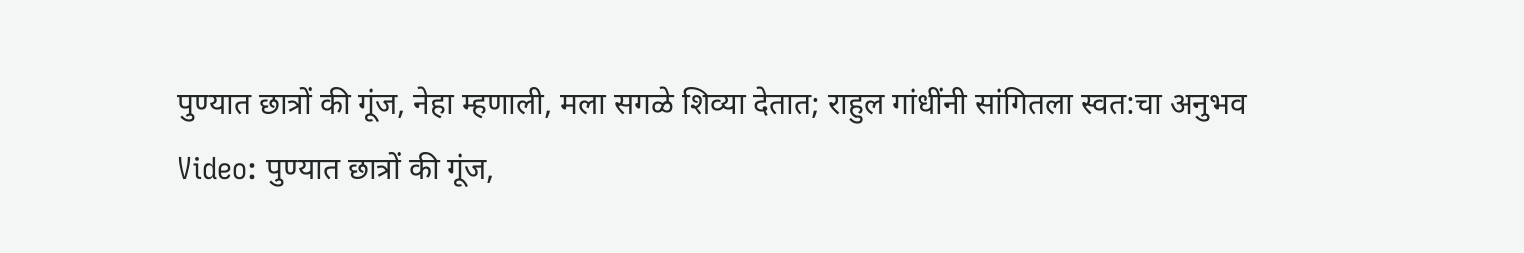पुण्यात छात्रों की गूंज, नेहा म्हणाली, मला सगळे शिव्या देतात; राहुल गांधींनी सांगितला स्वत:चा अनुभव
Video: पुण्यात छात्रों की गूंज,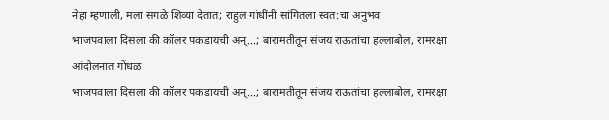नेहा म्हणाली, मला सगळे शिव्या देतात; राहुल गांधींनी सांगितला स्वत:चा अनुभव
भाजपवाला दिसला की कॉलर पकडायची अन्...; बारामतीतून संजय राऊतांचा हल्लाबोल, रामरक्षा आंदोलनात गोंधळ
भाजपवाला दिसला की कॉलर पकडायची अन्...; बारामतीतून संजय राऊतांचा हल्लाबोल, रामरक्षा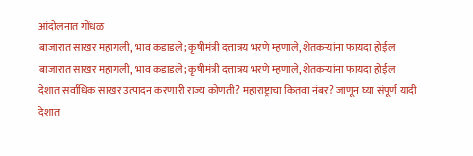आंदोलनात गोंधळ
बाजारात साखर महागली, भाव कडाडले; कृषीमंत्री दत्तात्रय भरणे म्हणाले, शेतकऱ्यांना फायदा होईल
बाजारात साखर महागली, भाव कडाडले; कृषीमंत्री दत्तात्रय भरणे म्हणाले, शेतकऱ्यांना फायदा होईल
देशात सर्वाधिक साखर उत्पादन करणारी राज्य कोणती? महाराष्ट्राचा कितवा नंबर? जाणून घ्या संपूर्ण यादी
देशात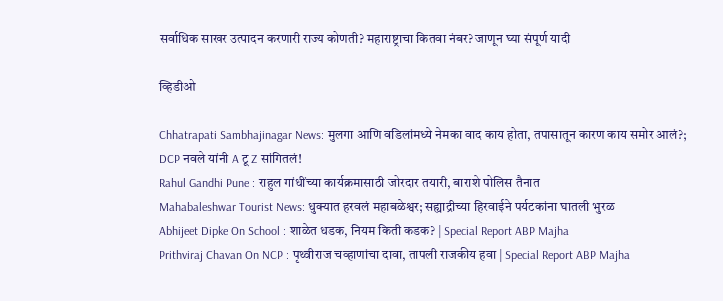सर्वाधिक साखर उत्पादन करणारी राज्य कोणती? महाराष्ट्राचा कितवा नंबर? जाणून घ्या संपूर्ण यादी

व्हिडीओ

Chhatrapati Sambhajinagar News: मुलगा आणि वडिलांमध्ये नेमका वाद काय होता, तपासातून कारण काय समोर आलं?; DCP नवले यांनी A टू Z सांगितलं!
Rahul Gandhi Pune : राहुल गांधींच्या कार्यक्रमासाठी जोरदार तयारी, बाराशे पोलिस तैनात
Mahabaleshwar Tourist News: धुक्यात हरवलं महाबळेश्वर; सह्याद्रीच्या हिरवाईने पर्यटकांना घातली भुरळ
Abhijeet Dipke On School : शाळेत धडक, नियम किती कडक? | Special Report ABP Majha
Prithviraj Chavan On NCP : पृथ्वीराज चव्हाणांचा दावा, तापली राजकीय हवा | Special Report ABP Majha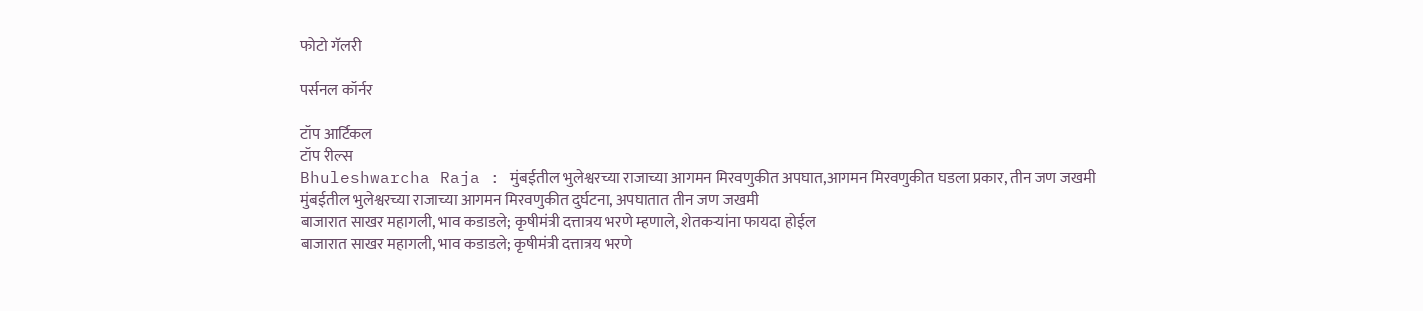फोटो गॅलरी

पर्सनल कॉर्नर

टॉप आर्टिकल
टॉप रील्स
Bhuleshwarcha Raja : मुंबईतील भुलेश्वरच्या राजाच्या आगमन मिरवणुकीत अपघात,आगमन मिरवणुकीत घडला प्रकार, तीन जण जखमी
मुंबईतील भुलेश्वरच्या राजाच्या आगमन मिरवणुकीत दुर्घटना, अपघातात तीन जण जखमी
बाजारात साखर महागली, भाव कडाडले; कृषीमंत्री दत्तात्रय भरणे म्हणाले, शेतकऱ्यांना फायदा होईल
बाजारात साखर महागली, भाव कडाडले; कृषीमंत्री दत्तात्रय भरणे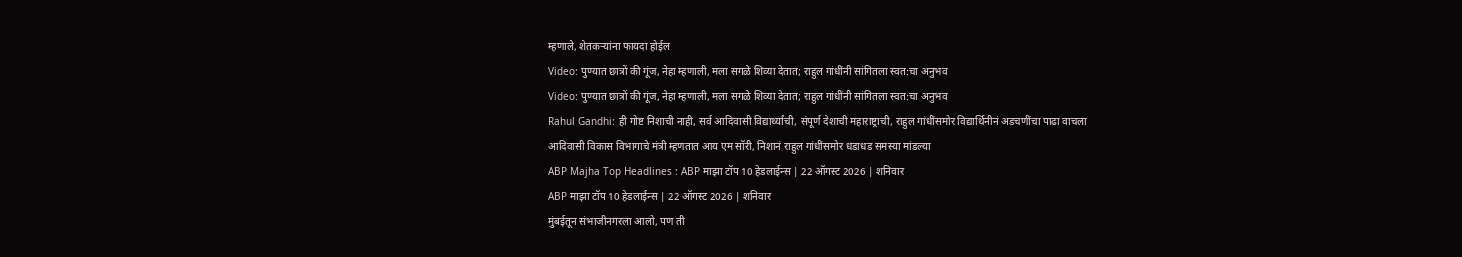म्हणाले, शेतकऱ्यांना फायदा होईल
Video: पुण्यात छात्रों की गूंज, नेहा म्हणाली, मला सगळे शिव्या देतात; राहुल गांधींनी सांगितला स्वत:चा अनुभव
Video: पुण्यात छात्रों की गूंज, नेहा म्हणाली, मला सगळे शिव्या देतात; राहुल गांधींनी सांगितला स्वत:चा अनुभव
Rahul Gandhi: ही गोष्ट निशाची नाही, सर्व आदिवासी विद्यार्थ्यांची, संपूर्ण देशाची महाराष्ट्राची, राहुल गांधींसमोर विद्यार्थिनीनं अडचणींचा पाढा वाचला
आदिवासी विकास विभागाचे मंत्री म्हणतात आय एम सॉरी, निशानं राहुल गांधींसमोर धडाधड समस्या मांडल्या
ABP Majha Top Headlines : ABP माझा टॉप 10 हेडलाईन्स | 22 ऑगस्ट 2026 | शनिवार
ABP माझा टॉप 10 हेडलाईन्स | 22 ऑगस्ट 2026 | शनिवार
मुंबईतून संभाजीनगरला आलो, पण ती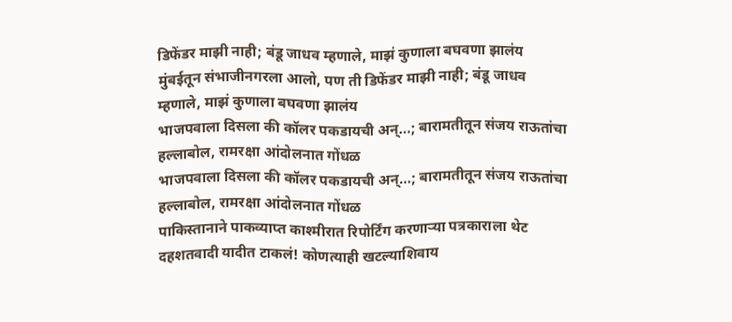डिफेंडर माझी नाही; बंडू जाधव म्हणाले, माझं कुणाला बघवणा झालंय
मुंबईतून संभाजीनगरला आलो, पण ती डिफेंडर माझी नाही; बंडू जाधव म्हणाले, माझं कुणाला बघवणा झालंय
भाजपवाला दिसला की कॉलर पकडायची अन्...; बारामतीतून संजय राऊतांचा हल्लाबोल, रामरक्षा आंदोलनात गोंधळ
भाजपवाला दिसला की कॉलर पकडायची अन्...; बारामतीतून संजय राऊतांचा हल्लाबोल, रामरक्षा आंदोलनात गोंधळ
पाकिस्तानाने पाकव्याप्त काश्मीरात रिपोर्टिंग करणाऱ्या पत्रकाराला थेट दहशतवादी यादीत टाकलं! कोणत्याही खटल्याशिवाय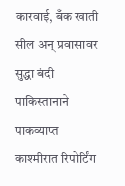कारवाई, बँक खाती सील अन् प्रवासावर सुद्धा बंदी
पाकिस्तानाने पाकव्याप्त काश्मीरात रिपोर्टिंग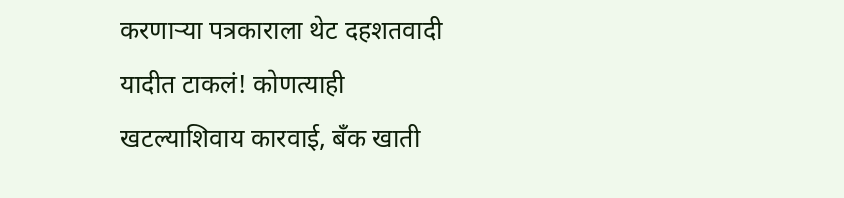करणाऱ्या पत्रकाराला थेट दहशतवादी यादीत टाकलं! कोणत्याही खटल्याशिवाय कारवाई, बँक खाती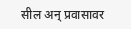सील अन् प्रवासावर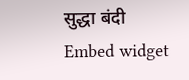सुद्धा बंदी
Embed widget